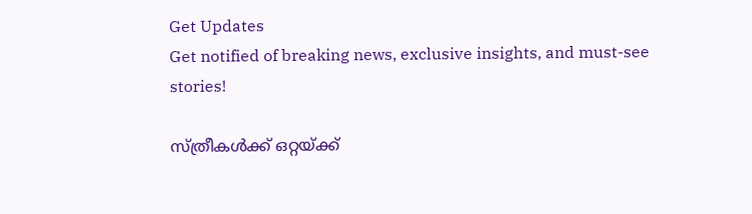Get Updates
Get notified of breaking news, exclusive insights, and must-see stories!

സ്ത്രീകൾക്ക് ഒറ്റയ്ക്ക്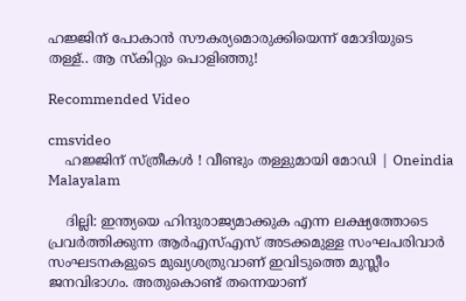ഹജ്ജിന് പോകാൻ സൗകര്യമൊരുക്കിയെന്ന് മോദിയുടെ തള്ള്.. ആ സ്കിറ്റും പൊളിഞ്ഞു!

Recommended Video

cmsvideo
    ഹജ്ജിന് സ്ത്രീകൾ ! വീണ്ടും തള്ളുമായി മോഡി | Oneindia Malayalam

    ദില്ലി: ഇന്ത്യയെ ഹിന്ദുരാജ്യമാക്കുക എന്ന ലക്ഷ്യത്തോടെ പ്രവര്‍ത്തിക്കുന്ന ആര്‍എസ്എസ് അടക്കമുള്ള സംഘപരിവാര്‍ സംഘടനകളുടെ മുഖ്യശത്രുവാണ് ഇവിടുത്തെ മുസ്ലീം ജനവിഭാഗം. അതുകൊണ്ട് തന്നെയാണ്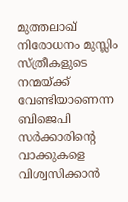മുത്തലാഖ് നിരോധനം മുസ്ലിം സ്ത്രീകളുടെ നന്മയ്ക്ക് വേണ്ടിയാണെന്ന ബിജെപി സര്‍ക്കാരിന്റെ വാക്കുകളെ വിശ്വസിക്കാന്‍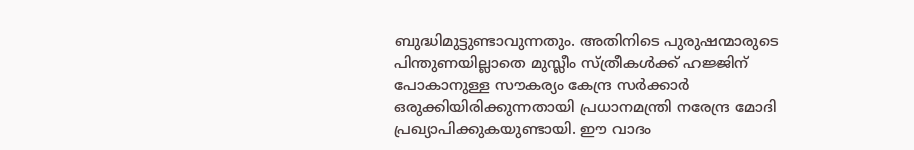ബുദ്ധിമുട്ടുണ്ടാവുന്നതും. അതിനിടെ പുരുഷന്മാരുടെ പിന്തുണയില്ലാതെ മുസ്ലീം സ്ത്രീകള്‍ക്ക് ഹജ്ജിന് പോകാനുള്ള സൗകര്യം കേന്ദ്ര സര്‍ക്കാര്‍ ഒരുക്കിയിരിക്കുന്നതായി പ്രധാനമന്ത്രി നരേന്ദ്ര മോദി പ്രഖ്യാപിക്കുകയുണ്ടായി. ഈ വാദം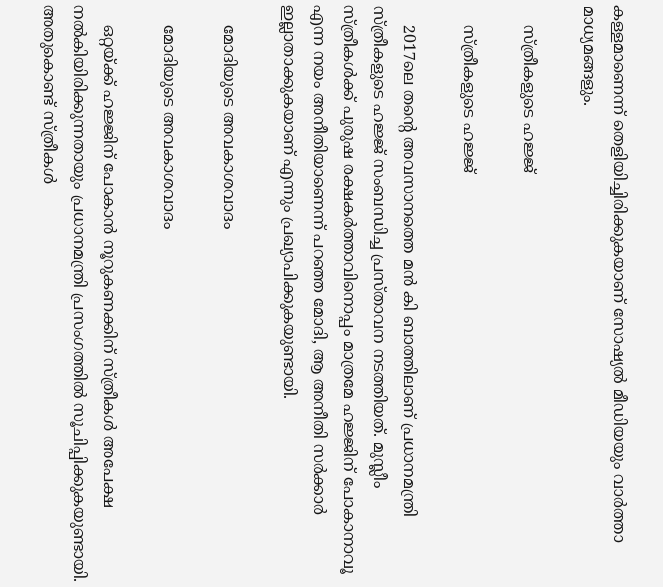കള്ളമാണെന്ന് തെളിയിച്ചിരിക്കുകയാണ് സോഷ്യല്‍ മീഡിയയും വാര്‍ത്താ മാധ്യമങ്ങളും.

    സ്ത്രീകളുടെ ഹജ്ജ്

    സ്ത്രീകളുടെ ഹജ്ജ്

    2017ലെ തന്റെ അവസാനത്തെ മന്‍ കി ബാത്തിലാണ് പ്രധാനമന്ത്രി സ്ത്രീകളുടെ ഹജ്ജ് സംബന്ധിച്ച പ്രസ്താവന നടത്തിയത്. മുസ്ലീം സ്ത്രീകള്‍ക്ക് പുരുഷ രക്ഷകര്‍ത്താവിനൊപ്പം മാത്രമേ ഹജ്ജിന് പോകാനാവൂ എന്ന നയം അനീതിയാണെന്ന് പറഞ്ഞ മോദി, ആ അനീതി സര്‍ക്കാര്‍ ഇല്ലാതാക്കുകയാണ് എന്നും പ്രഖ്യാപിക്കുകയുണ്ടായി.

    മോദിയുടെ അവകാശവാദം

    മോദിയുടെ അവകാശവാദം

    ഒറ്റയ്ക്ക് ഹജ്ജിന് പോകാന്‍ നൂറുകണക്കിന് സ്ത്രീകള്‍ അപേക്ഷ നല്‍കിയിരിക്കുന്നതായും പ്രധാനമന്ത്രി പ്രസംഗത്തില്‍ സൂചിപ്പിക്കുകയുണ്ടായി. അതുകൊണ്ട് സ്ത്രീകള്‍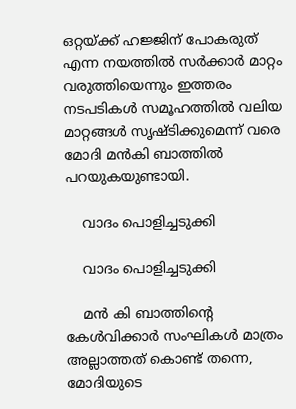ഒറ്റയ്ക്ക് ഹജ്ജിന് പോകരുത് എന്ന നയത്തില്‍ സര്‍ക്കാര്‍ മാറ്റം വരുത്തിയെന്നും ഇത്തരം നടപടികള്‍ സമൂഹത്തില്‍ വലിയ മാറ്റങ്ങള്‍ സൃഷ്ടിക്കുമെന്ന് വരെ മോദി മന്‍കി ബാത്തില്‍ പറയുകയുണ്ടായി.

    വാദം പൊളിച്ചടുക്കി

    വാദം പൊളിച്ചടുക്കി

    മന്‍ കി ബാത്തിന്റെ കേള്‍വിക്കാര്‍ സംഘികള്‍ മാത്രം അല്ലാത്തത് കൊണ്ട് തന്നെ, മോദിയുടെ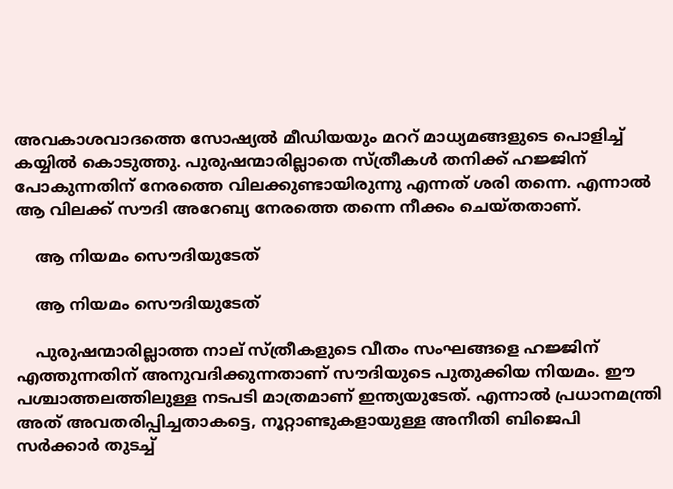അവകാശവാദത്തെ സോഷ്യല്‍ മീഡിയയും മററ് മാധ്യമങ്ങളുടെ പൊളിച്ച് കയ്യില്‍ കൊടുത്തു. പുരുഷന്മാരില്ലാതെ സ്ത്രീകള്‍ തനിക്ക് ഹജ്ജിന് പോകുന്നതിന് നേരത്തെ വിലക്കുണ്ടായിരുന്നു എന്നത് ശരി തന്നെ. എന്നാല്‍ ആ വിലക്ക് സൗദി അറേബ്യ നേരത്തെ തന്നെ നീക്കം ചെയ്തതാണ്.

    ആ നിയമം സൌദിയുടേത്

    ആ നിയമം സൌദിയുടേത്

    പുരുഷന്മാരില്ലാത്ത നാല് സ്ത്രീകളുടെ വീതം സംഘങ്ങളെ ഹജ്ജിന് എത്തുന്നതിന് അനുവദിക്കുന്നതാണ് സൗദിയുടെ പുതുക്കിയ നിയമം. ഈ പശ്ചാത്തലത്തിലുള്ള നടപടി മാത്രമാണ് ഇന്ത്യയുടേത്. എന്നാല്‍ പ്രധാനമന്ത്രി അത് അവതരിപ്പിച്ചതാകട്ടെ, നൂറ്റാണ്ടുകളായുള്ള അനീതി ബിജെപി സര്‍ക്കാര്‍ തുടച്ച്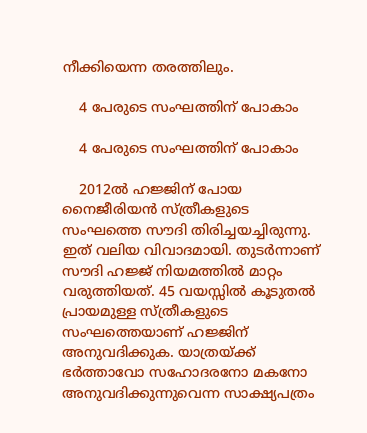നീക്കിയെന്ന തരത്തിലും.

    4 പേരുടെ സംഘത്തിന് പോകാം

    4 പേരുടെ സംഘത്തിന് പോകാം

    2012ല്‍ ഹജ്ജിന് പോയ നൈജീരിയന്‍ സ്ത്രീകളുടെ സംഘത്തെ സൗദി തിരിച്ചയച്ചിരുന്നു. ഇത് വലിയ വിവാദമായി. തുടര്‍ന്നാണ് സൗദി ഹജ്ജ് നിയമത്തില്‍ മാറ്റം വരുത്തിയത്. 45 വയസ്സില്‍ കൂടുതല്‍ പ്രായമുള്ള സ്ത്രീകളുടെ സംഘത്തെയാണ് ഹജ്ജിന് അനുവദിക്കുക. യാത്രയ്ക്ക് ഭര്‍ത്താവോ സഹോദരനോ മകനോ അനുവദിക്കുന്നുവെന്ന സാക്ഷ്യപത്രം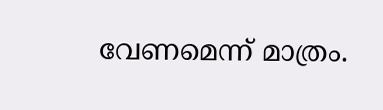വേണമെന്ന് മാത്രം.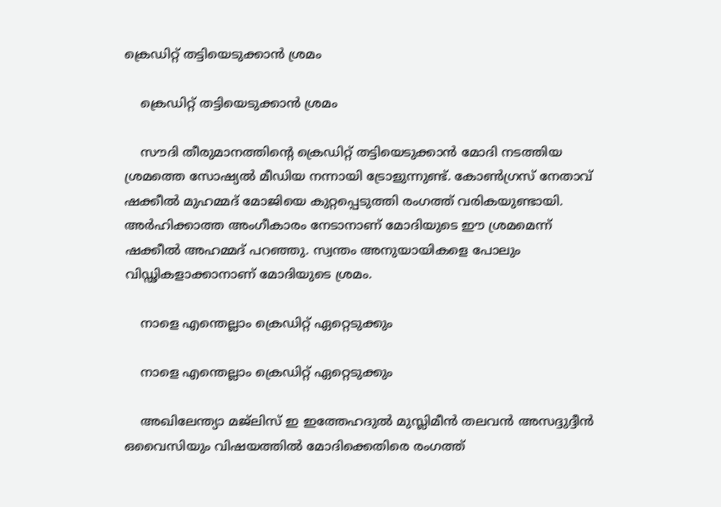ക്രെഡിറ്റ് തട്ടിയെടുക്കാന്‍ ശ്രമം

    ക്രെഡിറ്റ് തട്ടിയെടുക്കാന്‍ ശ്രമം

    സൗദി തീരുമാനത്തിന്റെ ക്രെഡിറ്റ് തട്ടിയെടുക്കാന്‍ മോദി നടത്തിയ ശ്രമത്തെ സോഷ്യല്‍ മീഡിയ നന്നായി ട്രോളുന്നുണ്ട്. കോണ്‍ഗ്രസ് നേതാവ് ഷക്കീല്‍ മുഹമ്മദ് മോജിയെ കുറ്റപ്പെടുത്തി രംഗത്ത് വരികയുണ്ടായി. അര്‍ഹിക്കാത്ത അംഗീകാരം നേടാനാണ് മോദിയുടെ ഈ ശ്രമമെന്ന് ഷക്കീല്‍ അഹമ്മദ് പറഞ്ഞു. സ്വന്തം അനുയായികളെ പോലും വിഡ്ഢികളാക്കാനാണ് മോദിയുടെ ശ്രമം.

    നാളെ എന്തെല്ലാം ക്രെഡിറ്റ് ഏറ്റെടുക്കും

    നാളെ എന്തെല്ലാം ക്രെഡിറ്റ് ഏറ്റെടുക്കും

    അഖിലേന്ത്യാ മജ്‌ലിസ് ഇ ഇത്തേഹദുല്‍ മുസ്ലിമീന്‍ തലവന്‍ അസദ്ദുദ്ദീന്‍ ഒവൈസിയും വിഷയത്തില്‍ മോദിക്കെതിരെ രംഗത്ത്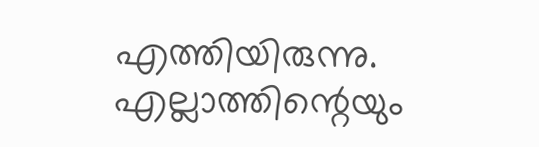എത്തിയിരുന്നു. എല്ലാത്തിന്റെയും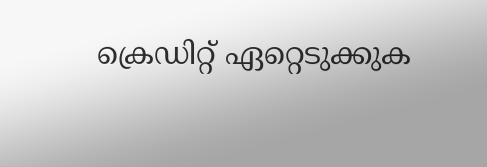ക്രെഡിറ്റ് ഏറ്റെടുക്കുക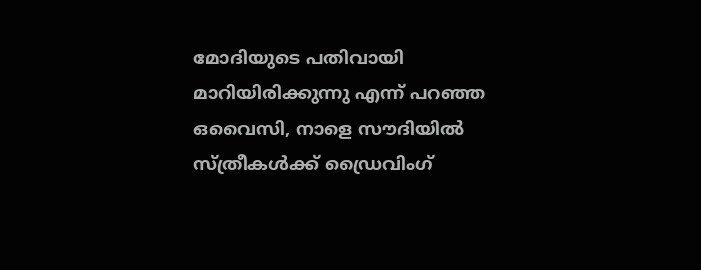മോദിയുടെ പതിവായി മാറിയിരിക്കുന്നു എന്ന് പറഞ്ഞ ഒവൈസി, നാളെ സൗദിയില്‍ സ്ത്രീകള്‍ക്ക് ഡ്രൈവിംഗ്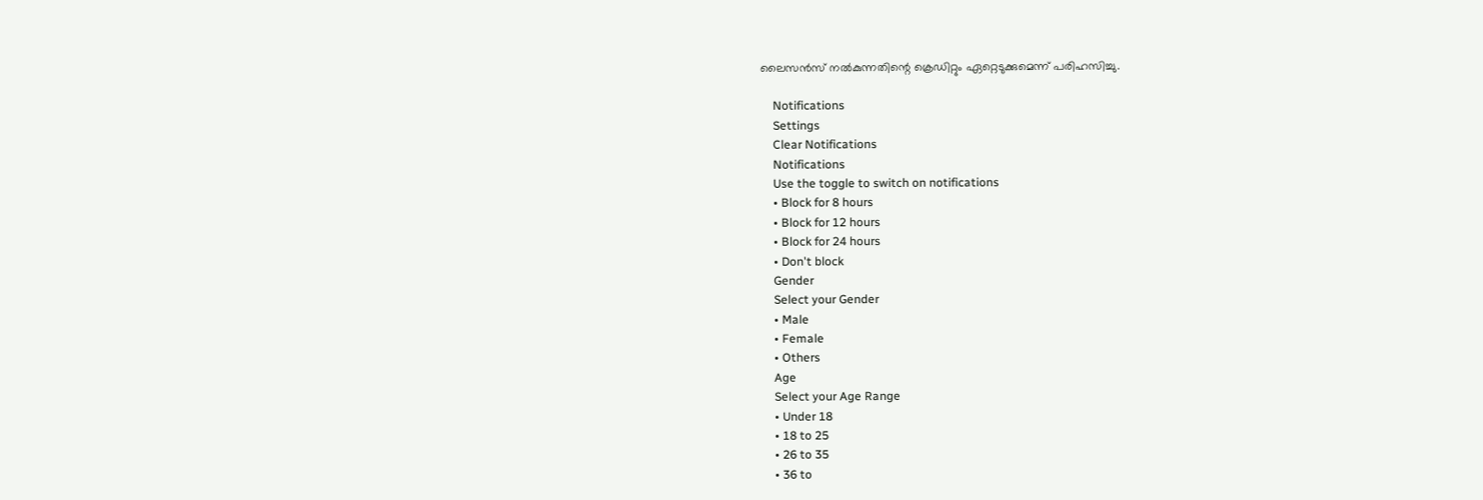ലൈസന്‍സ് നല്‍കുന്നതിന്റെ ക്രെഡിറ്റും ഏറ്റെടുക്കുമെന്ന് പരിഹസിച്ചു.

    Notifications
    Settings
    Clear Notifications
    Notifications
    Use the toggle to switch on notifications
    • Block for 8 hours
    • Block for 12 hours
    • Block for 24 hours
    • Don't block
    Gender
    Select your Gender
    • Male
    • Female
    • Others
    Age
    Select your Age Range
    • Under 18
    • 18 to 25
    • 26 to 35
    • 36 to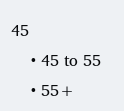45
    • 45 to 55
    • 55+